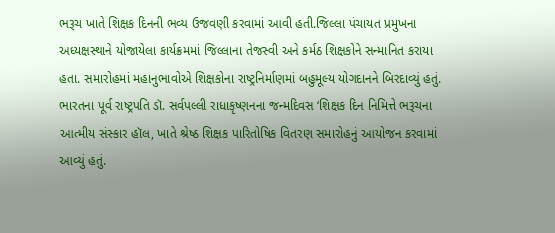ભરૂચ ખાતે શિક્ષક દિનની ભવ્ય ઉજવણી કરવામાં આવી હતી.જિલ્લા પંચાયત પ્રમુખના અધ્યક્ષસ્થાને યોજાયેલા કાર્યક્રમમાં જિલ્લાના તેજસ્વી અને કર્મઠ શિક્ષકોને સન્માનિત કરાયા હતા. સમારોહમાં મહાનુભાવોએ શિક્ષકોના રાષ્ટ્રનિર્માણમાં બહુમૂલ્ય યોગદાનને બિરદાવ્યું હતું. ભારતના પૂર્વ રાષ્ટ્રપતિ ડૉ. સર્વપલ્લી રાધાકૃષ્ણનના જન્મદિવસ ‘શિક્ષક દિન નિમિત્તે ભરૂચના આત્મીય સંસ્કાર હૉલ, ખાતે શ્રેષ્ઠ શિક્ષક પારિતોષિક વિતરણ સમારોહનું આયોજન કરવામાં આવ્યું હતું.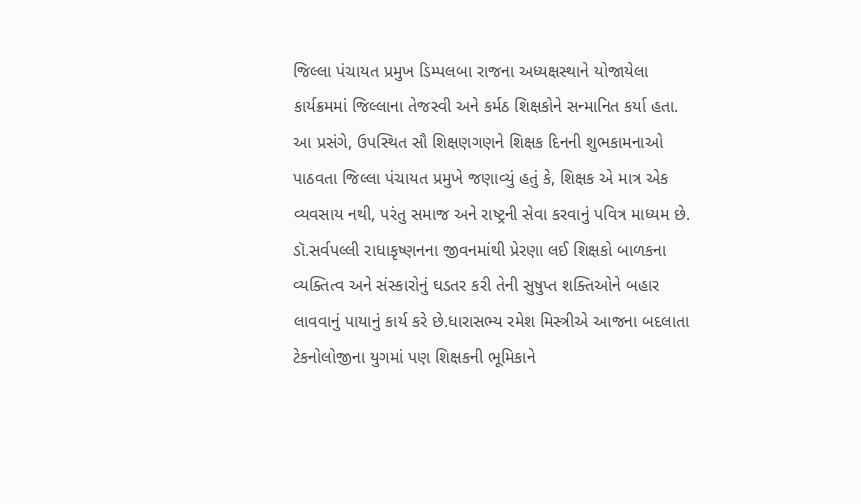જિલ્લા પંચાયત પ્રમુખ ડિમ્પલબા રાજના અધ્યક્ષસ્થાને યોજાયેલા કાર્યક્રમમાં જિલ્લાના તેજસ્વી અને કર્મઠ શિક્ષકોને સન્માનિત કર્યા હતા. આ પ્રસંગે, ઉપસ્થિત સૌ શિક્ષણગણને શિક્ષક દિનની શુભકામનાઓ પાઠવતા જિલ્લા પંચાયત પ્રમુખે જણાવ્યું હતું કે, શિક્ષક એ માત્ર એક વ્યવસાય નથી, પરંતુ સમાજ અને રાષ્ટ્રની સેવા કરવાનું પવિત્ર માધ્યમ છે. ડૉ.સર્વપલ્લી રાધાકૃષ્ણનના જીવનમાંથી પ્રેરણા લઈ શિક્ષકો બાળકના વ્યક્તિત્વ અને સંસ્કારોનું ઘડતર કરી તેની સુષુપ્ત શક્તિઓને બહાર લાવવાનું પાયાનું કાર્ય કરે છે.ધારાસભ્ય રમેશ મિસ્ત્રીએ આજના બદલાતા ટેકનોલોજીના યુગમાં પણ શિક્ષકની ભૂમિકાને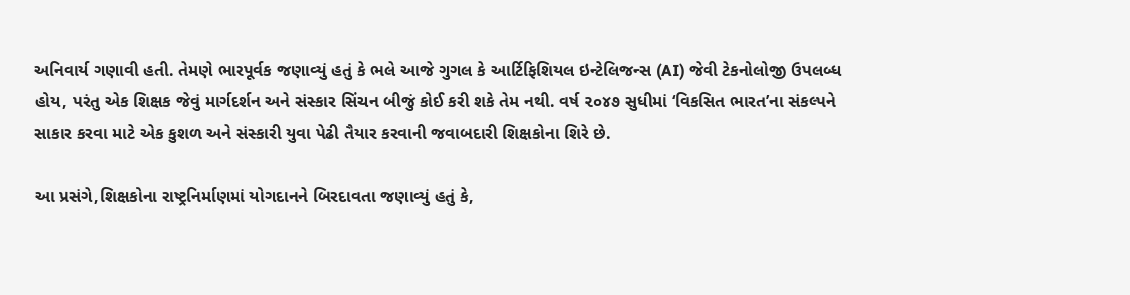અનિવાર્ય ગણાવી હતી. તેમણે ભારપૂર્વક જણાવ્યું હતું કે ભલે આજે ગુગલ કે આર્ટિફિશિયલ ઇન્ટેલિજન્સ (AI) જેવી ટેકનોલોજી ઉપલબ્ધ હોય, પરંતુ એક શિક્ષક જેવું માર્ગદર્શન અને સંસ્કાર સિંચન બીજું કોઈ કરી શકે તેમ નથી. વર્ષ ૨૦૪૭ સુધીમાં ‘વિકસિત ભારત’ના સંકલ્પને સાકાર કરવા માટે એક કુશળ અને સંસ્કારી યુવા પેઢી તૈયાર કરવાની જવાબદારી શિક્ષકોના શિરે છે.

આ પ્રસંગે,શિક્ષકોના રાષ્ટ્રનિર્માણમાં યોગદાનને બિરદાવતા જણાવ્યું હતું કે,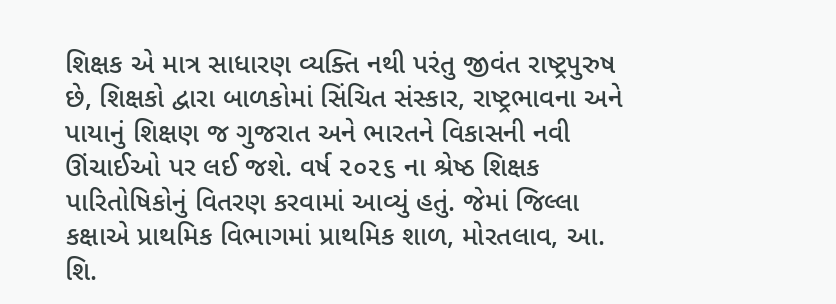શિક્ષક એ માત્ર સાધારણ વ્યક્તિ નથી પરંતુ જીવંત રાષ્ટ્રપુરુષ છે, શિક્ષકો દ્વારા બાળકોમાં સિંચિત સંસ્કાર, રાષ્ટ્રભાવના અને પાયાનું શિક્ષણ જ ગુજરાત અને ભારતને વિકાસની નવી ઊંચાઈઓ પર લઈ જશે. વર્ષ ૨૦૨૬ ના શ્રેષ્ઠ શિક્ષક પારિતોષિકોનું વિતરણ કરવામાં આવ્યું હતું. જેમાં જિલ્લા કક્ષાએ પ્રાથમિક વિભાગમાં પ્રાથમિક શાળ, મોરતલાવ, આ. શિ.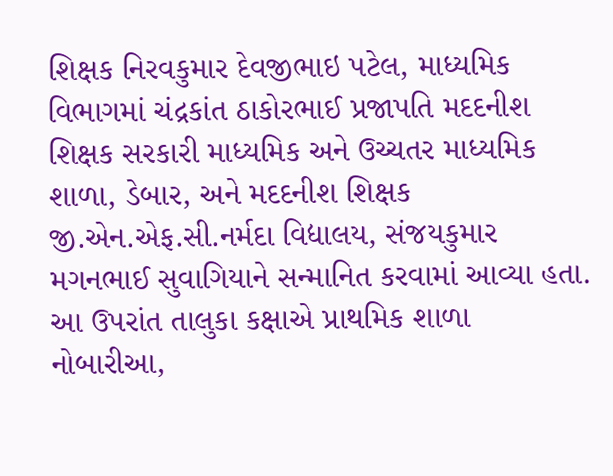શિક્ષક નિરવકુમાર દેવજીભાઇ પટેલ, માધ્યમિક વિભાગમાં ચંદ્રકાંત ઠાકોરભાઈ પ્રજાપતિ મદદનીશ શિક્ષક સરકારી માધ્યમિક અને ઉચ્ચતર માધ્યમિક શાળા, ડેબાર, અને મદદનીશ શિક્ષક જી.એન.એફ.સી.નર્મદા વિદ્યાલય, સંજયકુમાર મગનભાઈ સુવાગિયાને સન્માનિત કરવામાં આવ્યા હતા. આ ઉપરાંત તાલુકા કક્ષાએ પ્રાથમિક શાળા નોબારીઆ,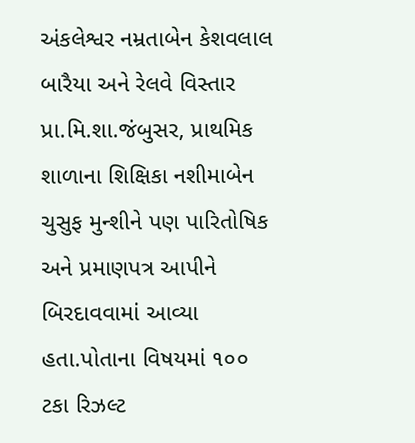અંકલેશ્વર નમ્રતાબેન કેશવલાલ બારૈયા અને રેલવે વિસ્તાર પ્રા.મિ.શા.જંબુસર, પ્રાથમિક શાળાના શિક્ષિકા નશીમાબેન ચુસુફ મુન્શીને પણ પારિતોષિક અને પ્રમાણપત્ર આપીને બિરદાવવામાં આવ્યા હતા.પોતાના વિષયમાં ૧૦૦ ટકા રિઝલ્ટ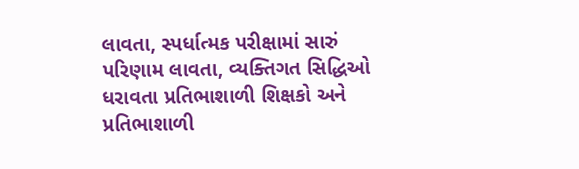લાવતા, સ્પર્ધાત્મક પરીક્ષામાં સારું પરિણામ લાવતા, વ્યક્તિગત સિદ્ધિઓ ધરાવતા પ્રતિભાશાળી શિક્ષકો અને પ્રતિભાશાળી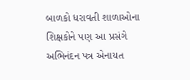બાળકો ધરાવતી શાળાઓના શિક્ષકોને પણ આ પ્રસંગે અભિનંદન પત્ર એનાયત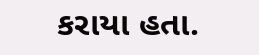કરાયા હતા.